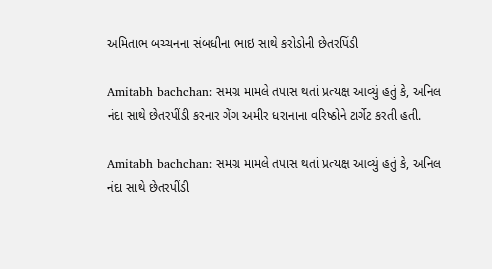અમિતાભ બચ્ચનના સંબધીના ભાઇ સાથે કરોડોની છેતરપિંડી

Amitabh bachchan: સમગ્ર મામલે તપાસ થતાં પ્રત્યક્ષ આવ્યું હતું કે, અનિલ નંદા સાથે છેતરપીંડી કરનાર ગેંગ અમીર ધરાનાના વરિષ્ઠોને ટાર્ગેટ કરતી હતી.

Amitabh bachchan: સમગ્ર મામલે તપાસ થતાં પ્રત્યક્ષ આવ્યું હતું કે, અનિલ નંદા સાથે છેતરપીંડી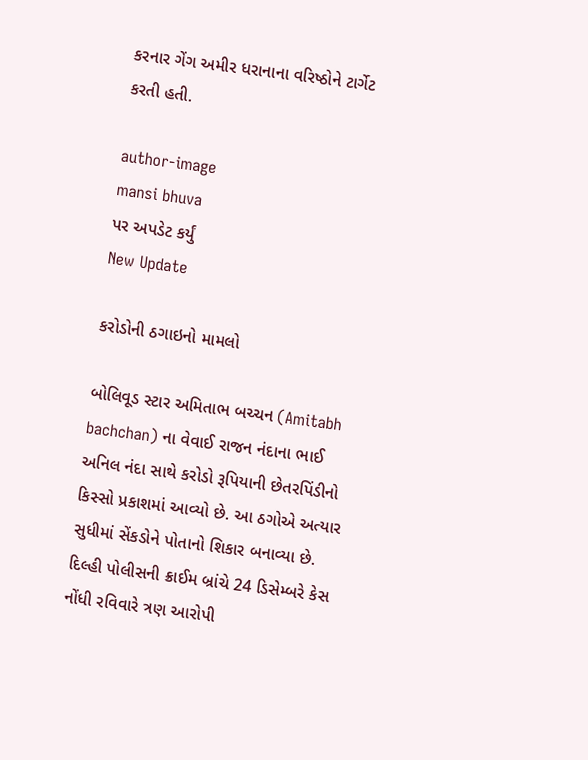કરનાર ગેંગ અમીર ધરાનાના વરિષ્ઠોને ટાર્ગેટ કરતી હતી.

author-image
mansi bhuva
પર અપડેટ કર્યું
New Update

કરોડોની ઠગાઇનો મામલો

બોલિવૂડ સ્ટાર અમિતાભ બચ્ચન (Amitabh bachchan) ના વેવાઈ રાજન નંદાના ભાઈ અનિલ નંદા સાથે કરોડો રૂપિયાની છેતરપિંડીનો કિસ્સો પ્રકાશમાં આવ્યો છે. આ ઠગોએ અત્યાર સુધીમાં સેંકડોને પોતાનો શિકાર બનાવ્યા છે. દિલ્હી પોલીસની ક્રાઈમ બ્રાંચે 24 ડિસેમ્બરે કેસ નોંધી રવિવારે ત્રણ આરોપી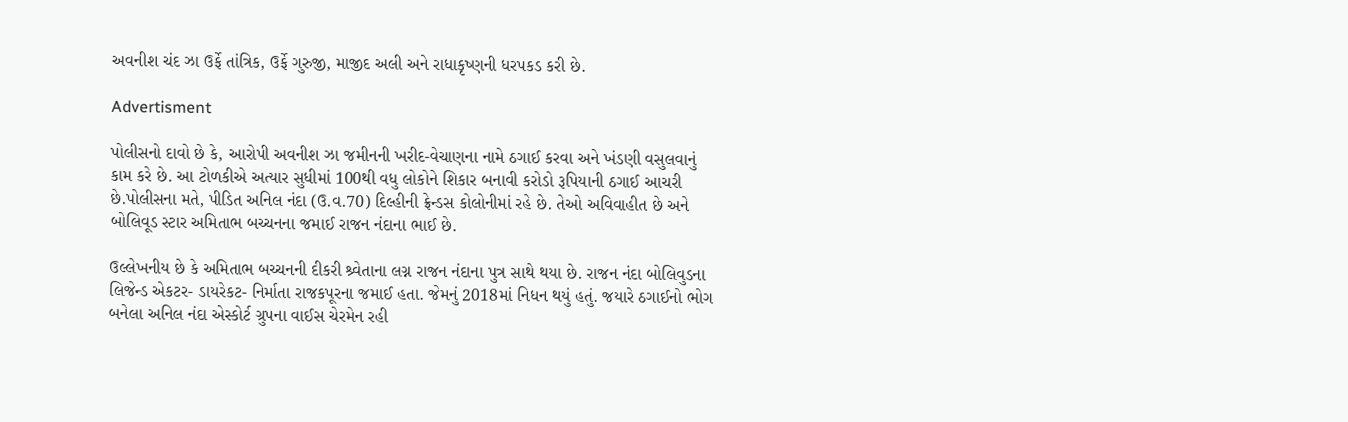અવનીશ ચંદ ઝા ઉર્ફે તાંત્રિક, ઉર્ફે ગુરુજી, માજીદ અલી અને રાધાકૃષ્ણની ધરપકડ કરી છે.

Advertisment

પોલીસનો દાવો છે કે, આરોપી અવનીશ ઝા જમીનની ખરીદ-વેચાણના નામે ઠગાઈ કરવા અને ખંડણી વસુલવાનું કામ કરે છે. આ ટોળકીએ અત્યાર સુધીમાં 100થી વધુ લોકોને શિકાર બનાવી કરોડો રૂપિયાની ઠગાઈ આચરી છે.પોલીસના મતે, પીડિત અનિલ નંદા (ઉ.વ.70) દિલ્હીની ફ્રેન્ડસ કોલોનીમાં રહે છે. તેઓ અવિવાહીત છે અને બોલિવૂડ સ્ટાર અમિતાભ બચ્ચનના જમાઈ રાજન નંદાના ભાઈ છે.

ઉલ્લેખનીય છે કે અમિતાભ બચ્ચનની દીકરી શ્ર્વેતાના લગ્ન રાજન નંદાના પુત્ર સાથે થયા છે. રાજન નંદા બોલિવુડના લિજેન્ડ એકટર- ડાયરેકટ- નિર્માતા રાજકપૂરના જમાઈ હતા. જેમનું 2018માં નિધન થયું હતું. જયારે ઠગાઈનો ભોગ બનેલા અનિલ નંદા એસ્કોર્ટ ગ્રુપના વાઈસ ચેરમેન રહી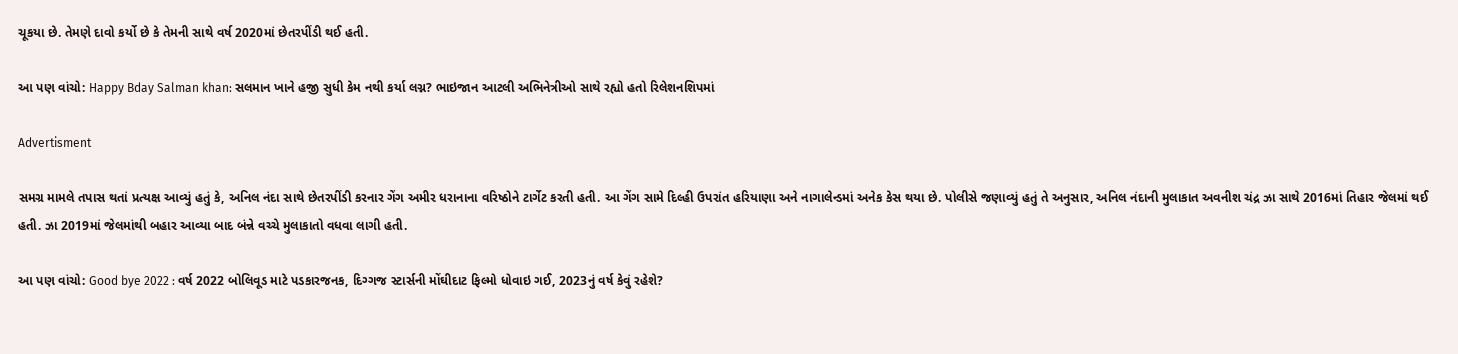ચૂકયા છે. તેમણે દાવો કર્યો છે કે તેમની સાથે વર્ષ 2020માં છેતરપીંડી થઈ હતી.

આ પણ વાંચો: Happy Bday Salman khan: સલમાન ખાને હજી સુધી કેમ નથી કર્યા લગ્ન? ભાઇજાન આટલી અભિનેત્રીઓ સાથે રહ્યો હતો રિલેશનશિપમાં

Advertisment

સમગ્ર મામલે તપાસ થતાં પ્રત્યક્ષ આવ્યું હતું કે, અનિલ નંદા સાથે છેતરપીંડી કરનાર ગેંગ અમીર ધરાનાના વરિષ્ઠોને ટાર્ગેટ કરતી હતી. આ ગેંગ સામે દિલ્હી ઉપરાંત હરિયાણા અને નાગાલેન્ડમાં અનેક કેસ થયા છે. પોલીસે જણાવ્યું હતું તે અનુસાર, અનિલ નંદાની મુલાકાત અવનીશ ચંદ્ર ઝા સાથે 2016માં તિહાર જેલમાં થઈ હતી. ઝા 2019માં જેલમાંથી બહાર આવ્યા બાદ બંન્ને વચ્ચે મુલાકાતો વધવા લાગી હતી.

આ પણ વાંચો: Good bye 2022 : વર્ષ 2022 બોલિવૂડ માટે પડકારજનક, દિગ્ગજ સ્ટાર્સની મોંઘીદાટ ફિલ્મો ધોવાઇ ગઈ, 2023નું વર્ષ કેવું રહેશે?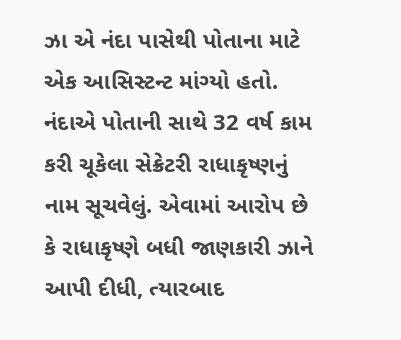ઝા એ નંદા પાસેથી પોતાના માટે એક આસિસ્ટન્ટ માંગ્યો હતો. નંદાએ પોતાની સાથે 32 વર્ષ કામ કરી ચૂકેલા સેક્રેટરી રાધાકૃષ્ણનું નામ સૂચવેલું. એવામાં આરોપ છે કે રાધાકૃષ્ણે બધી જાણકારી ઝાને આપી દીધી, ત્યારબાદ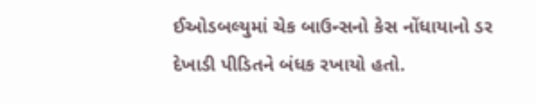ઈઓડબલ્યુમાં ચેક બાઉન્સનો કેસ નોંધાયાનો ડર દેખાડી પીડિતને બંધક રખાયો હતો.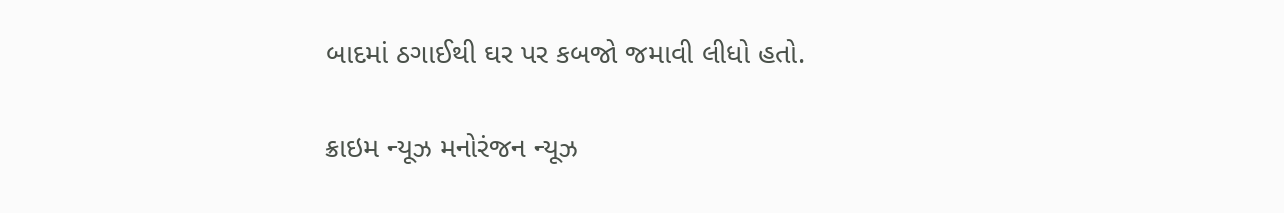બાદમાં ઠગાઈથી ઘર પર કબજો જમાવી લીધો હતો.

ક્રાઇમ ન્યૂઝ મનોરંજન ન્યૂઝ